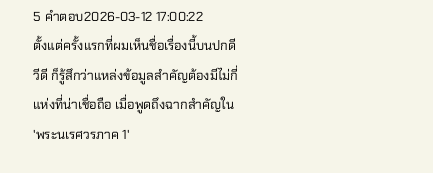5 คำตอบ2026-03-12 17:00:22
ตั้งแต่ครั้งแรกที่ผมเห็นชื่อเรื่องนี้บนปกดีวีดี ก็รู้สึกว่าแหล่งข้อมูลสำคัญต้องมีไม่กี่แห่งที่น่าเชื่อถือ เมื่อพูดถึงฉากสำคัญใน 'พระนเรศวรภาค 1'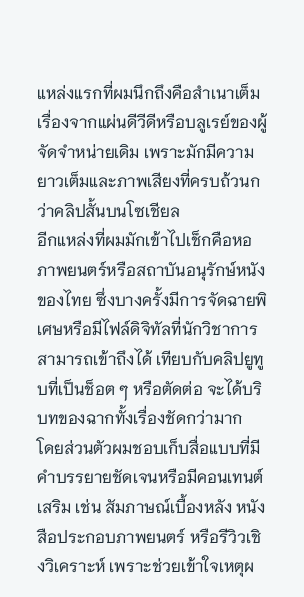แหล่งแรกที่ผมนึกถึงคือสำเนาเต็มเรื่องจากแผ่นดีวีดีหรือบลูเรย์ของผู้จัดจำหน่ายเดิม เพราะมักมีความยาวเต็มและภาพเสียงที่ครบถ้วนกว่าคลิปสั้นบนโซเชียล
อีกแหล่งที่ผมมักเข้าไปเช็กคือหอภาพยนตร์หรือสถาบันอนุรักษ์หนังของไทย ซึ่งบางครั้งมีการจัดฉายพิเศษหรือมีไฟล์ดิจิทัลที่นักวิชาการสามารถเข้าถึงได้ เทียบกับคลิปยูทูบที่เป็นช็อต ๆ หรือตัดต่อ จะได้บริบทของฉากทั้งเรื่องชัดกว่ามาก
โดยส่วนตัวผมชอบเก็บสื่อแบบที่มีคำบรรยายชัดเจนหรือมีคอนเทนต์เสริม เช่น สัมภาษณ์เบื้องหลัง หนังสือประกอบภาพยนตร์ หรือรีวิวเชิงวิเคราะห์ เพราะช่วยเข้าใจเหตุผ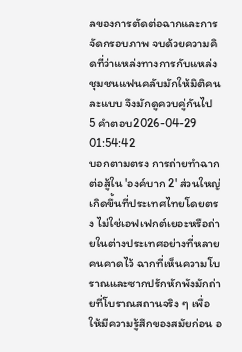ลของการตัดต่อฉากและการจัดกรอบภาพ จบด้วยความคิดที่ว่าแหล่งทางการกับแหล่งชุมชนแฟนคลับมักให้มิติคนละแบบ จึงมักดูควบคู่กันไป
5 คำตอบ2026-04-29 01:54:42
บอกตามตรง การถ่ายทำฉากต่อสู้ใน 'องค์บาก 2' ส่วนใหญ่เกิดขึ้นที่ประเทศไทยโดยตรง ไม่ใช่เอฟเฟกต์เยอะหรือถ่ายในต่างประเทศอย่างที่หลายคนคาดไว้ ฉากที่เห็นความโบราณและซากปรักหักพังมักถ่ายที่โบราณสถานจริง ๆ เพื่อให้มีความรู้สึกของสมัยก่อน อ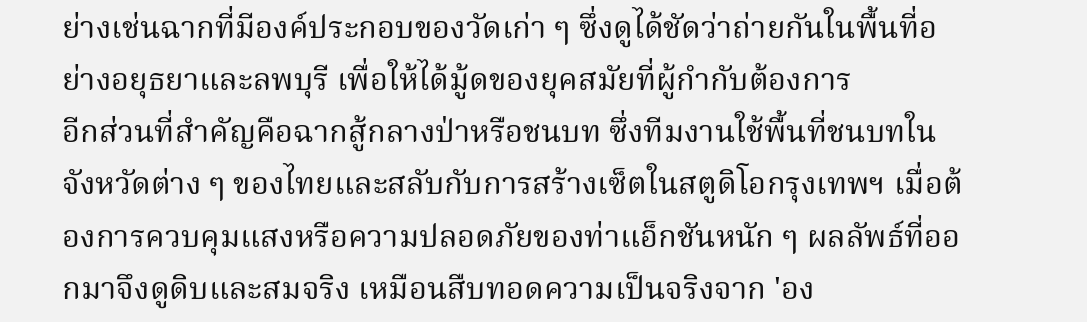ย่างเช่นฉากที่มีองค์ประกอบของวัดเก่า ๆ ซึ่งดูได้ชัดว่าถ่ายกันในพื้นที่อย่างอยุธยาและลพบุรี เพื่อให้ได้มู้ดของยุคสมัยที่ผู้กำกับต้องการ
อีกส่วนที่สำคัญคือฉากสู้กลางป่าหรือชนบท ซึ่งทีมงานใช้พื้นที่ชนบทในจังหวัดต่าง ๆ ของไทยและสลับกับการสร้างเซ็ตในสตูดิโอกรุงเทพฯ เมื่อต้องการควบคุมแสงหรือความปลอดภัยของท่าแอ็กชันหนัก ๆ ผลลัพธ์ที่ออกมาจึงดูดิบและสมจริง เหมือนสืบทอดความเป็นจริงจาก 'อง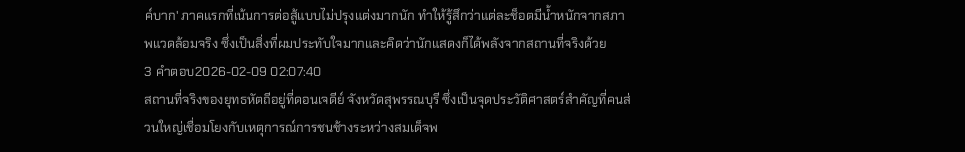ค์บาก' ภาคแรกที่เน้นการต่อสู้แบบไม่ปรุงแต่งมากนัก ทำให้รู้สึกว่าแต่ละช็อตมีน้ำหนักจากสภาพแวดล้อมจริง ซึ่งเป็นสิ่งที่ผมประทับใจมากและคิดว่านักแสดงก็ได้พลังจากสถานที่จริงด้วย
3 คำตอบ2026-02-09 02:07:40
สถานที่จริงของยุทธหัตถีอยู่ที่ดอนเจดีย์ จังหวัดสุพรรณบุรี ซึ่งเป็นจุดประวัติศาสตร์สำคัญที่คนส่วนใหญ่เชื่อมโยงกับเหตุการณ์การชนช้างระหว่างสมเด็จพ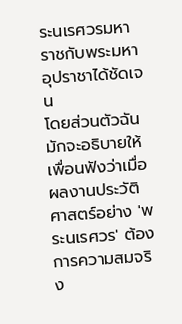ระนเรศวรมหาราชกับพระมหาอุปราชาได้ชัดเจน
โดยส่วนตัวฉันมักจะอธิบายให้เพื่อนฟังว่าเมื่อผลงานประวัติศาสตร์อย่าง 'พระนเรศวร' ต้องการความสมจริง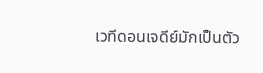เวทีดอนเจดีย์มักเป็นตัว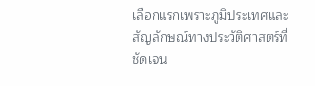เลือกแรกเพราะภูมิประเทศและสัญลักษณ์ทางประวัติศาสตร์ที่ชัดเจน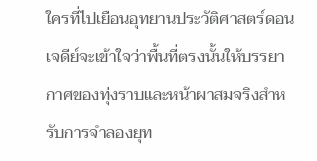ใครที่ไปเยือนอุทยานประวัติศาสตร์ดอนเจดีย์จะเข้าใจว่าพื้นที่ตรงนั้นให้บรรยากาศของทุ่งราบและหน้าผาสมจริงสำหรับการจำลองยุท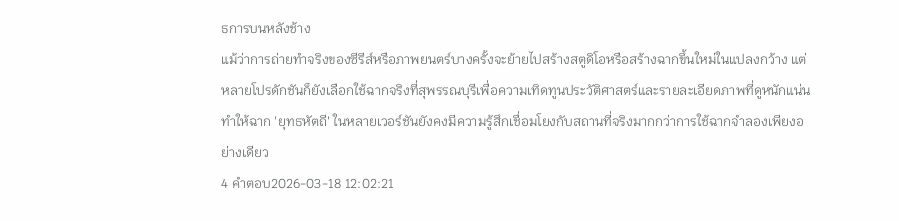ธการบนหลังช้าง
แม้ว่าการถ่ายทำจริงของซีรีส์หรือภาพยนตร์บางครั้งจะย้ายไปสร้างสตูดิโอหรือสร้างฉากขึ้นใหม่ในแปลงกว้าง แต่หลายโปรดักชันก็ยังเลือกใช้ฉากจริงที่สุพรรณบุรีเพื่อความเทิดทูนประวัติศาสตร์และรายละเอียดภาพที่ดูหนักแน่น ทำให้ฉาก 'ยุทธหัตถี' ในหลายเวอร์ชันยังคงมีความรู้สึกเชื่อมโยงกับสถานที่จริงมากกว่าการใช้ฉากจำลองเพียงอย่างเดียว
4 คำตอบ2026-03-18 12:02:21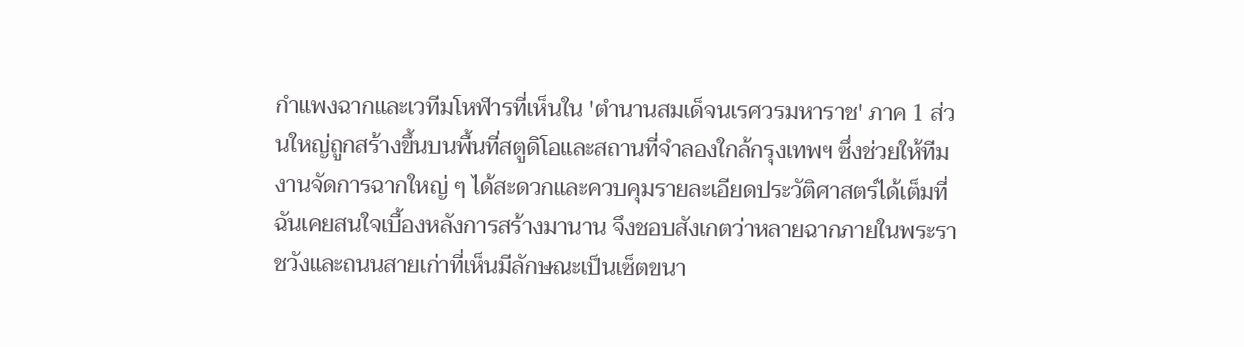กำแพงฉากและเวทีมโหฬารที่เห็นใน 'ตํานานสมเด็จนเรศวรมหาราช' ภาค 1 ส่วนใหญ่ถูกสร้างขึ้นบนพื้นที่สตูดิโอและสถานที่จำลองใกล้กรุงเทพฯ ซึ่งช่วยให้ทีมงานจัดการฉากใหญ่ ๆ ได้สะดวกและควบคุมรายละเอียดประวัติศาสตร์ได้เต็มที่
ฉันเคยสนใจเบื้องหลังการสร้างมานาน จึงชอบสังเกตว่าหลายฉากภายในพระราชวังและถนนสายเก่าที่เห็นมีลักษณะเป็นเซ็ตขนา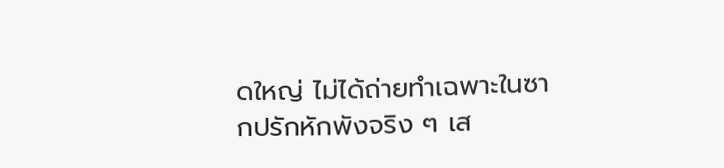ดใหญ่ ไม่ได้ถ่ายทำเฉพาะในซากปรักหักพังจริง ๆ เส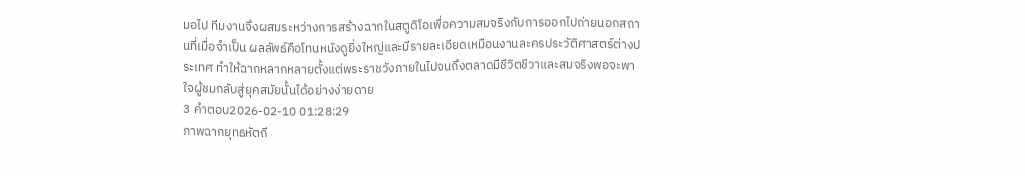มอไป ทีมงานจึงผสมระหว่างการสร้างฉากในสตูดิโอเพื่อความสมจริงกับการออกไปถ่ายนอกสถานที่เมื่อจำเป็น ผลลัพธ์คือโทนหนังดูยิ่งใหญ่และมีรายละเอียดเหมือนงานละครประวัติศาสตร์ต่างประเทศ ทำให้ฉากหลากหลายตั้งแต่พระราชวังภายในไปจนถึงตลาดมีชีวิตชีวาและสมจริงพอจะพาใจผู้ชมกลับสู่ยุคสมัยนั้นได้อย่างง่ายดาย
3 คำตอบ2026-02-10 01:28:29
ภาพฉากยุทธหัตถี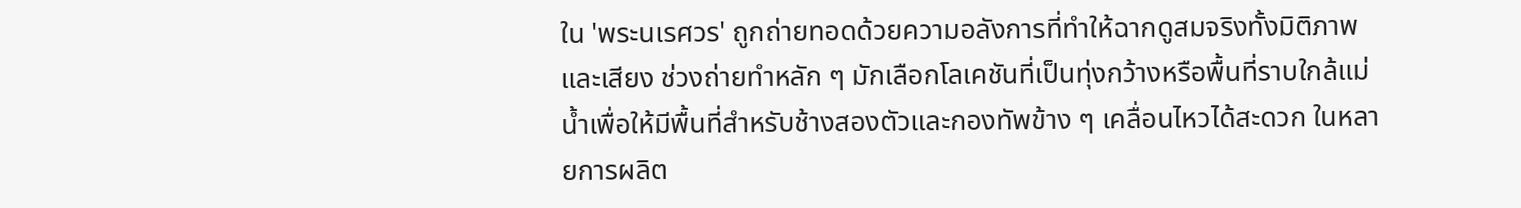ใน 'พระนเรศวร' ถูกถ่ายทอดด้วยความอลังการที่ทำให้ฉากดูสมจริงทั้งมิติภาพและเสียง ช่วงถ่ายทำหลัก ๆ มักเลือกโลเคชันที่เป็นทุ่งกว้างหรือพื้นที่ราบใกล้แม่น้ำเพื่อให้มีพื้นที่สำหรับช้างสองตัวและกองทัพข้าง ๆ เคลื่อนไหวได้สะดวก ในหลายการผลิต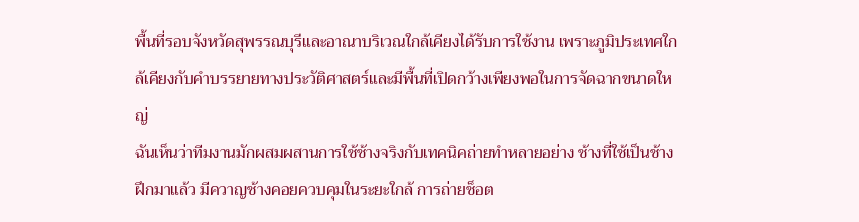พื้นที่รอบจังหวัดสุพรรณบุรีและอาณาบริเวณใกล้เคียงได้รับการใช้งาน เพราะภูมิประเทศใกล้เคียงกับคำบรรยายทางประวัติศาสตร์และมีพื้นที่เปิดกว้างเพียงพอในการจัดฉากขนาดใหญ่
ฉันเห็นว่าทีมงานมักผสมผสานการใช้ช้างจริงกับเทคนิคถ่ายทำหลายอย่าง ช้างที่ใช้เป็นช้างฝึกมาแล้ว มีควาญช้างคอยควบคุมในระยะใกล้ การถ่ายช็อต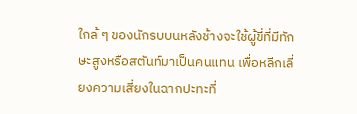ใกล้ ๆ ของนักรบบนหลังช้างจะใช้ผู้ขี่ที่มีทักษะสูงหรือสตันท์มาเป็นคนแทน เพื่อหลีกเลี่ยงความเสี่ยงในฉากปะทะที่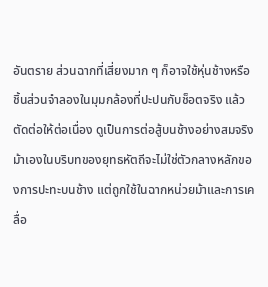อันตราย ส่วนฉากที่เสี่ยงมาก ๆ ก็อาจใช้หุ่นช้างหรือชิ้นส่วนจำลองในมุมกล้องที่ปะปนกับช็อตจริง แล้วตัดต่อให้ต่อเนื่อง ดูเป็นการต่อสู้บนช้างอย่างสมจริง
ม้าเองในบริบทของยุทธหัตถีจะไม่ใช่ตัวกลางหลักของการปะทะบนช้าง แต่ถูกใช้ในฉากหน่วยม้าและการเคลื่อ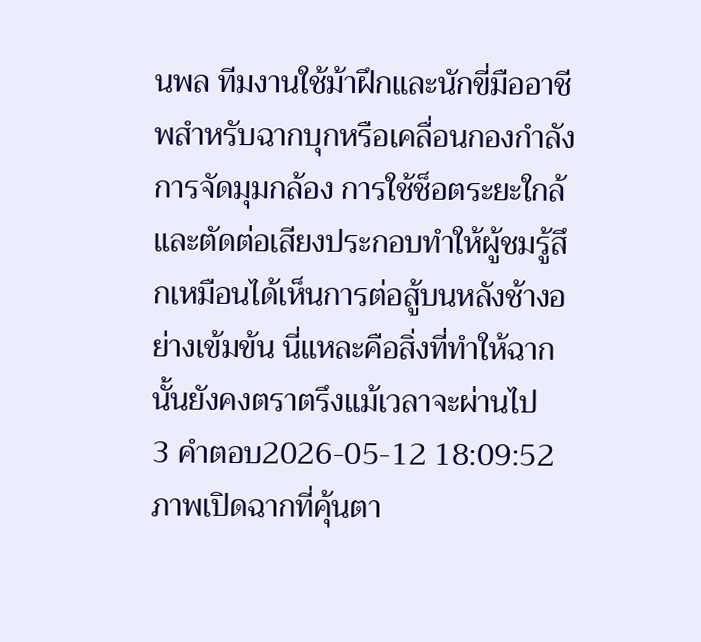นพล ทีมงานใช้ม้าฝึกและนักขี่มืออาชีพสำหรับฉากบุกหรือเคลื่อนกองกำลัง การจัดมุมกล้อง การใช้ช็อตระยะใกล้ และตัดต่อเสียงประกอบทำให้ผู้ชมรู้สึกเหมือนได้เห็นการต่อสู้บนหลังช้างอย่างเข้มข้น นี่แหละคือสิ่งที่ทำให้ฉากนั้นยังคงตราตรึงแม้เวลาจะผ่านไป
3 คำตอบ2026-05-12 18:09:52
ภาพเปิดฉากที่คุ้นตา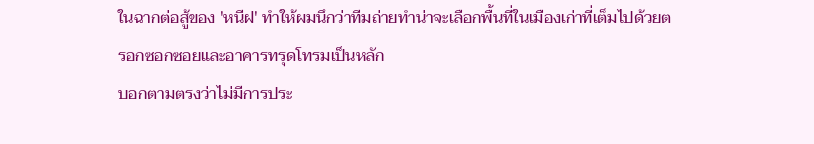ในฉากต่อสู้ของ 'หนีฝ' ทำให้ผมนึกว่าทีมถ่ายทำน่าจะเลือกพื้นที่ในเมืองเก่าที่เต็มไปด้วยตรอกซอกซอยและอาคารทรุดโทรมเป็นหลัก
บอกตามตรงว่าไม่มีการประ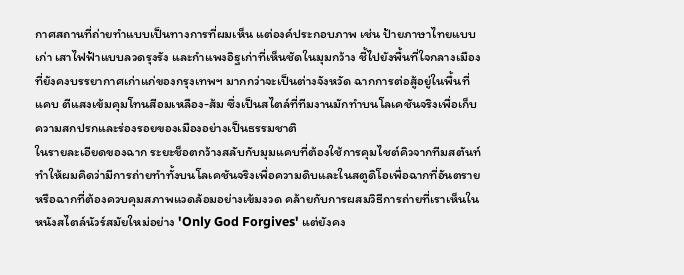กาศสถานที่ถ่ายทำแบบเป็นทางการที่ผมเห็น แต่องค์ประกอบภาพ เช่น ป้ายภาษาไทยแบบเก่า เสาไฟฟ้าแบบลวดรุงรัง และกำแพงอิฐเก่าที่เห็นชัดในมุมกว้าง ชี้ไปยังพื้นที่ใจกลางเมืองที่ยังคงบรรยากาศเก่าแก่ของกรุงเทพฯ มากกว่าจะเป็นต่างจังหวัด ฉากการต่อสู้อยู่ในพื้นที่แคบ ตีแสงเข้มคุมโทนสีอมเหลือง-ส้ม ซึ่งเป็นสไตล์ที่ทีมงานมักทำบนโลเคชันจริงเพื่อเก็บความสกปรกและร่องรอยของเมืองอย่างเป็นธรรมชาติ
ในรายละเอียดของฉาก ระยะช็อตกว้างสลับกับมุมแคบที่ต้องใช้การคุมไชต์คิวจากทีมสตันท์ ทำให้ผมคิดว่ามีการถ่ายทำทั้งบนโลเคชันจริงเพื่อความดิบและในสตูดิโอเพื่อฉากที่อันตรายหรือฉากที่ต้องควบคุมสภาพแวดล้อมอย่างเข้มงวด คล้ายกับการผสมวิธีการถ่ายที่เราเห็นในหนังสไตล์นัวร์สมัยใหม่อย่าง 'Only God Forgives' แต่ยังคง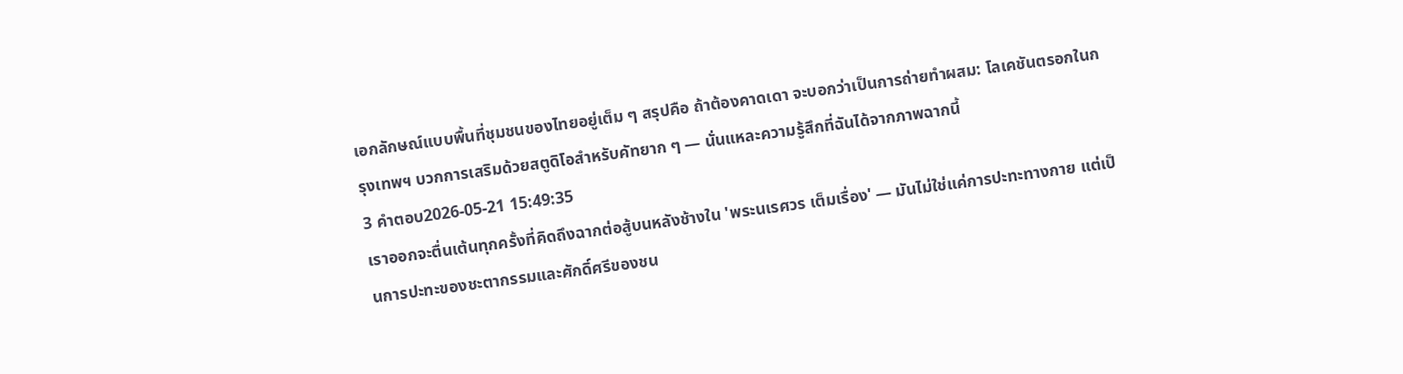เอกลักษณ์แบบพื้นที่ชุมชนของไทยอยู่เต็ม ๆ สรุปคือ ถ้าต้องคาดเดา จะบอกว่าเป็นการถ่ายทำผสม: โลเคชันตรอกในกรุงเทพฯ บวกการเสริมด้วยสตูดิโอสำหรับคัทยาก ๆ — นั่นแหละความรู้สึกที่ฉันได้จากภาพฉากนี้
3 คำตอบ2026-05-21 15:49:35
เราออกจะตื่นเต้นทุกครั้งที่คิดถึงฉากต่อสู้บนหลังช้างใน 'พระนเรศวร เต็มเรื่อง' — มันไม่ใช่แค่การปะทะทางกาย แต่เป็นการปะทะของชะตากรรมและศักดิ์ศรีของชน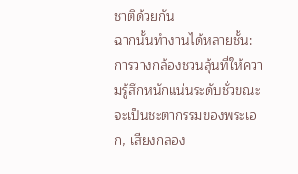ชาติด้วยกัน
ฉากนั้นทำงานได้หลายชั้น: การวางกล้องชวนลุ้นที่ให้ความรู้สึกหนักแน่นระดับชั่วขณะจะเป็นชะตากรรมของพระเอก, เสียงกลอง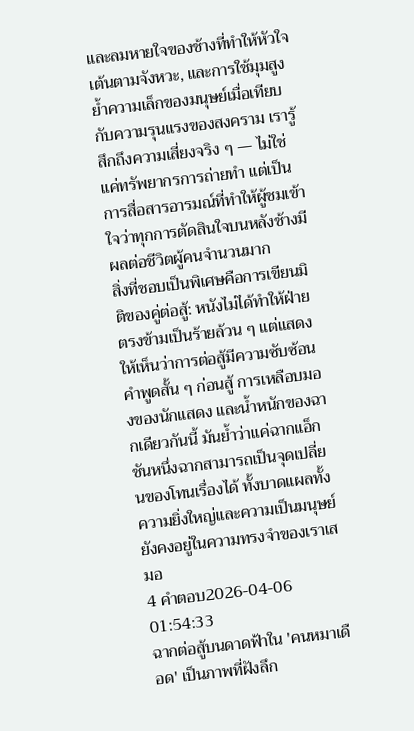และลมหายใจของช้างที่ทำให้หัวใจเต้นตามจังหวะ, และการใช้มุมสูงย้ำความเล็กของมนุษย์เมื่อเทียบกับความรุนแรงของสงคราม เรารู้สึกถึงความเสี่ยงจริง ๆ — ไม่ใช่แค่ทรัพยากรการถ่ายทำ แต่เป็นการสื่อสารอารมณ์ที่ทำให้ผู้ชมเข้าใจว่าทุกการตัดสินใจบนหลังช้างมีผลต่อชีวิตผู้คนจำนวนมาก
สิ่งที่ชอบเป็นพิเศษคือการเขียนมิติของคู่ต่อสู้: หนังไม่ได้ทำให้ฝ่ายตรงข้ามเป็นร้ายล้วน ๆ แต่แสดงให้เห็นว่าการต่อสู้มีความซับซ้อน คำพูดสั้น ๆ ก่อนสู้ การเหลือบมองของนักแสดง และน้ำหนักของฉากเดียวกันนี้ มันย้ำว่าแค่ฉากแอ็กชันหนึ่งฉากสามารถเป็นจุดเปลี่ยนของโทนเรื่องได้ ทั้งบาดแผลทั้งความยิ่งใหญ่และความเป็นมนุษย์ยังคงอยู่ในความทรงจำของเราเสมอ
4 คำตอบ2026-04-06 01:54:33
ฉากต่อสู้บนดาดฟ้าใน 'คนหมาเดือด' เป็นภาพที่ฝังลึก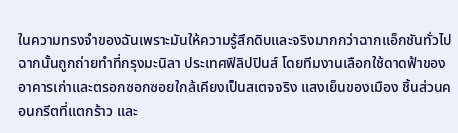ในความทรงจำของฉันเพราะมันให้ความรู้สึกดิบและจริงมากกว่าฉากแอ็กชันทั่วไป
ฉากนั้นถูกถ่ายทำที่กรุงมะนิลา ประเทศฟิลิปปินส์ โดยทีมงานเลือกใช้ดาดฟ้าของอาคารเก่าและตรอกซอกซอยใกล้เคียงเป็นสเตจจริง แสงเย็นของเมือง ชิ้นส่วนคอนกรีตที่แตกร้าว และ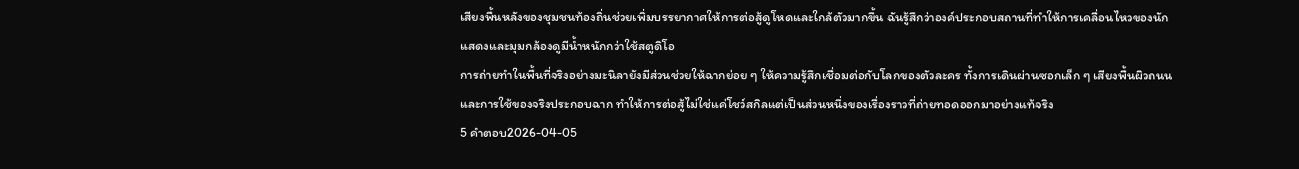เสียงพื้นหลังของชุมชนท้องถิ่นช่วยเพิ่มบรรยากาศให้การต่อสู้ดูโหดและใกล้ตัวมากขึ้น ฉันรู้สึกว่าองค์ประกอบสถานที่ทำให้การเคลื่อนไหวของนักแสดงและมุมกล้องดูมีน้ำหนักกว่าใช้สตูดิโอ
การถ่ายทำในพื้นที่จริงอย่างมะนิลายังมีส่วนช่วยให้ฉากย่อย ๆ ให้ความรู้สึกเชื่อมต่อกับโลกของตัวละคร ทั้งการเดินผ่านซอกเล็ก ๆ เสียงพื้นผิวถนน และการใช้ของจริงประกอบฉาก ทำให้การต่อสู้ไม่ใช่แค่โชว์สกิลแต่เป็นส่วนหนึ่งของเรื่องราวที่ถ่ายทอดออกมาอย่างแท้จริง
5 คำตอบ2026-04-05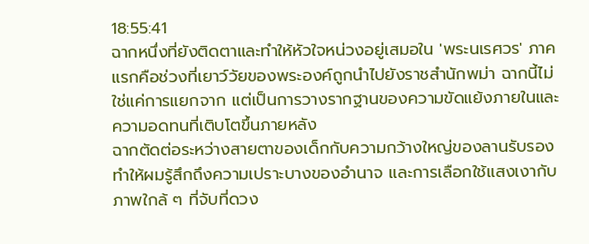18:55:41
ฉากหนึ่งที่ยังติดตาและทำให้หัวใจหน่วงอยู่เสมอใน 'พระนเรศวร' ภาคแรกคือช่วงที่เยาว์วัยของพระองค์ถูกนำไปยังราชสำนักพม่า ฉากนี้ไม่ใช่แค่การแยกจาก แต่เป็นการวางรากฐานของความขัดแย้งภายในและความอดทนที่เติบโตขึ้นภายหลัง
ฉากตัดต่อระหว่างสายตาของเด็กกับความกว้างใหญ่ของลานรับรองทำให้ผมรู้สึกถึงความเปราะบางของอำนาจ และการเลือกใช้แสงเงากับภาพใกล้ ๆ ที่จับที่ดวง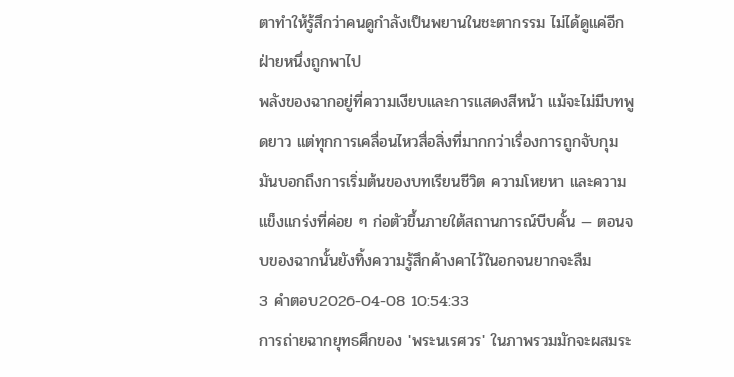ตาทำให้รู้สึกว่าคนดูกำลังเป็นพยานในชะตากรรม ไม่ได้ดูแค่อีกฝ่ายหนึ่งถูกพาไป
พลังของฉากอยู่ที่ความเงียบและการแสดงสีหน้า แม้จะไม่มีบทพูดยาว แต่ทุกการเคลื่อนไหวสื่อสิ่งที่มากกว่าเรื่องการถูกจับกุม มันบอกถึงการเริ่มต้นของบทเรียนชีวิต ความโหยหา และความแข็งแกร่งที่ค่อย ๆ ก่อตัวขึ้นภายใต้สถานการณ์บีบคั้น — ตอนจบของฉากนั้นยังทิ้งความรู้สึกค้างคาไว้ในอกจนยากจะลืม
3 คำตอบ2026-04-08 10:54:33
การถ่ายฉากยุทธศึกของ 'พระนเรศวร' ในภาพรวมมักจะผสมระ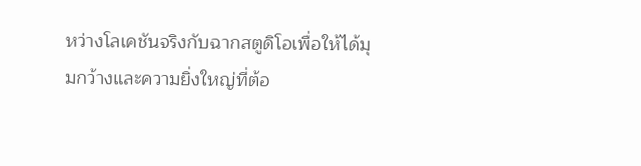หว่างโลเคชันจริงกับฉากสตูดิโอเพื่อให้ได้มุมกว้างและความยิ่งใหญ่ที่ต้อ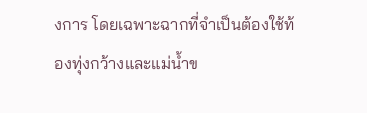งการ โดยเฉพาะฉากที่จำเป็นต้องใช้ท้องทุ่งกว้างและแม่น้ำข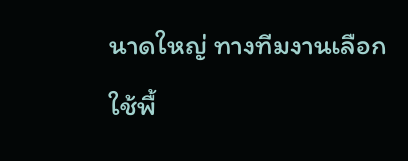นาดใหญ่ ทางทีมงานเลือกใช้พื้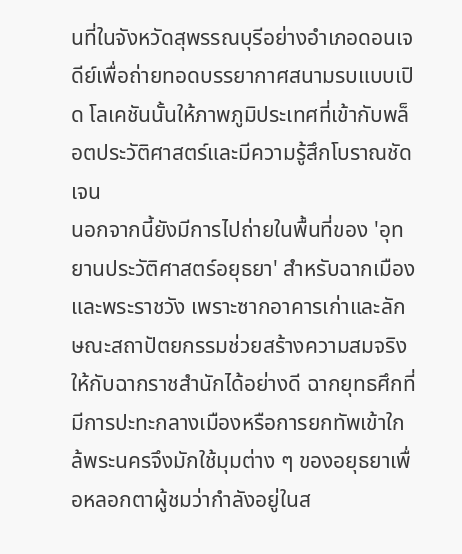นที่ในจังหวัดสุพรรณบุรีอย่างอำเภอดอนเจดีย์เพื่อถ่ายทอดบรรยากาศสนามรบแบบเปิด โลเคชันนั้นให้ภาพภูมิประเทศที่เข้ากับพล็อตประวัติศาสตร์และมีความรู้สึกโบราณชัดเจน
นอกจากนี้ยังมีการไปถ่ายในพื้นที่ของ 'อุทยานประวัติศาสตร์อยุธยา' สำหรับฉากเมืองและพระราชวัง เพราะซากอาคารเก่าและลักษณะสถาปัตยกรรมช่วยสร้างความสมจริงให้กับฉากราชสำนักได้อย่างดี ฉากยุทธศึกที่มีการปะทะกลางเมืองหรือการยกทัพเข้าใกล้พระนครจึงมักใช้มุมต่าง ๆ ของอยุธยาเพื่อหลอกตาผู้ชมว่ากำลังอยู่ในส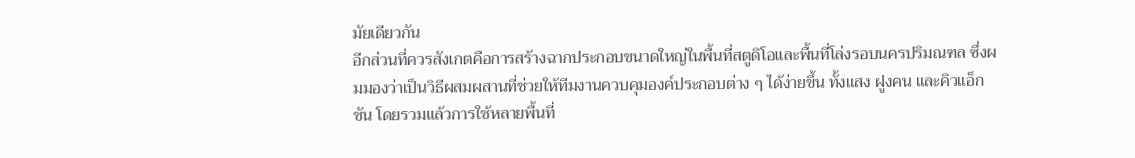มัยเดียวกัน
อีกส่วนที่ควรสังเกตคือการสร้างฉากประกอบขนาดใหญ่ในพื้นที่สตูดิโอและพื้นที่โล่งรอบนครปริมณฑล ซึ่งผมมองว่าเป็นวิธีผสมผสานที่ช่วยให้ทีมงานควบคุมองค์ประกอบต่าง ๆ ได้ง่ายขึ้น ทั้งแสง ฝูงคน และคิวแอ็กชัน โดยรวมแล้วการใช้หลายพื้นที่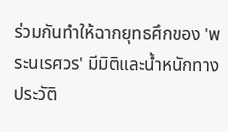ร่วมกันทำให้ฉากยุทธศึกของ 'พระนเรศวร' มีมิติและน้ำหนักทางประวัติ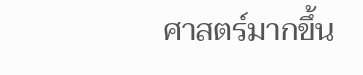ศาสตร์มากขึ้น